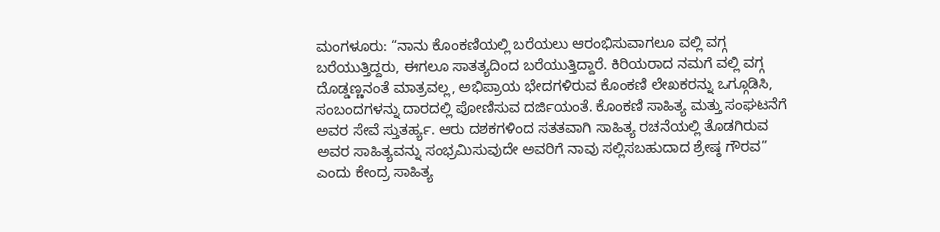ಮಂಗಳೂರು: “ನಾನು ಕೊಂಕಣಿಯಲ್ಲಿ ಬರೆಯಲು ಆರಂಭಿಸುವಾಗಲೂ ವಲ್ಲಿ ವಗ್ಗ ಬರೆಯುತ್ತಿದ್ದರು, ಈಗಲೂ ಸಾತತ್ಯದಿಂದ ಬರೆಯುತ್ತಿದ್ದಾರೆ. ಕಿರಿಯರಾದ ನಮಗೆ ವಲ್ಲಿ ವಗ್ಗ ದೊಡ್ಡಣ್ಣನಂತೆ ಮಾತ್ರವಲ್ಲ, ಅಭಿಪ್ರಾಯ ಭೇದಗಳಿರುವ ಕೊಂಕಣಿ ಲೇಖಕರನ್ನು ಒಗ್ಗೂಡಿಸಿ, ಸಂಬಂದಗಳನ್ನು ದಾರದಲ್ಲಿ ಪೋಣಿಸುವ ದರ್ಜಿಯಂತೆ. ಕೊಂಕಣಿ ಸಾಹಿತ್ಯ ಮತ್ತು ಸಂಘಟನೆಗೆ ಅವರ ಸೇವೆ ಸ್ತುತರ್ಹ್ಯ. ಆರು ದಶಕಗಳಿಂದ ಸತತವಾಗಿ ಸಾಹಿತ್ಯ ರಚನೆಯಲ್ಲಿ ತೊಡಗಿರುವ ಅವರ ಸಾಹಿತ್ಯವನ್ನು ಸಂಭ್ರಮಿಸುವುದೇ ಅವರಿಗೆ ನಾವು ಸಲ್ಲಿಸಬಹುದಾದ ಶ್ರೇಷ್ಠ ಗೌರವ” ಎಂದು ಕೇಂದ್ರ ಸಾಹಿತ್ಯ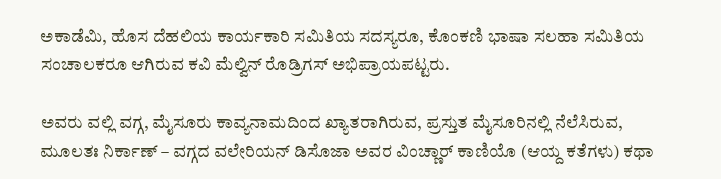ಅಕಾಡೆಮಿ, ಹೊಸ ದೆಹಲಿಯ ಕಾರ್ಯಕಾರಿ ಸಮಿತಿಯ ಸದಸ್ಯರೂ, ಕೊಂಕಣಿ ಭಾಷಾ ಸಲಹಾ ಸಮಿತಿಯ ಸಂಚಾಲಕರೂ ಆಗಿರುವ ಕವಿ ಮೆಲ್ವಿನ್ ರೊಡ್ರಿಗಸ್ ಅಭಿಪ್ರಾಯಪಟ್ಟರು.

ಅವರು ವಲ್ಲಿ ವಗ್ಗ, ಮೈಸೂರು ಕಾವ್ಯನಾಮದಿಂದ ಖ್ಯಾತರಾಗಿರುವ, ಪ್ರಸ್ತುತ ಮೈಸೂರಿನಲ್ಲಿ ನೆಲೆಸಿರುವ, ಮೂಲತಃ ನಿರ್ಕಾಣ್ – ವಗ್ಗದ ವಲೇರಿಯನ್ ಡಿಸೊಜಾ ಅವರ ವಿಂಚ್ಣಾರ್ ಕಾಣಿಯೊ (ಆಯ್ದ ಕತೆಗಳು) ಕಥಾ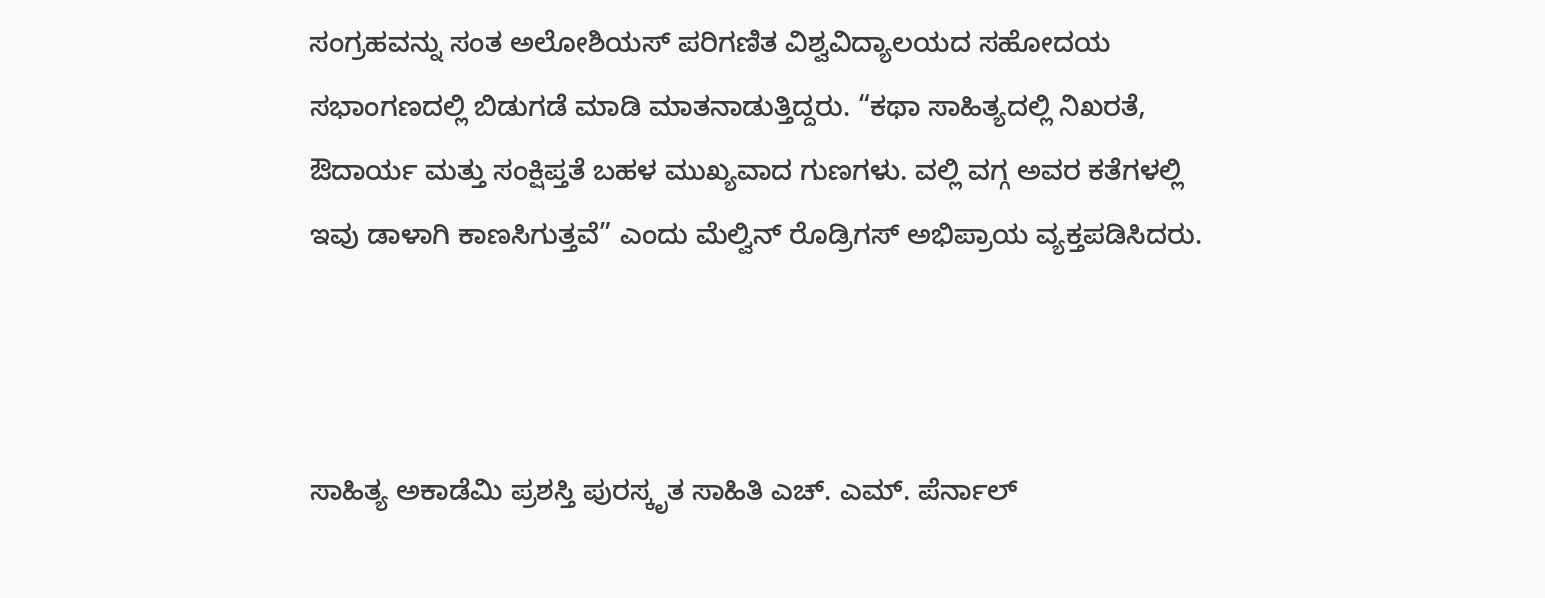ಸಂಗ್ರಹವನ್ನು ಸಂತ ಅಲೋಶಿಯಸ್ ಪರಿಗಣಿತ ವಿಶ್ವವಿದ್ಯಾಲಯದ ಸಹೋದಯ ಸಭಾಂಗಣದಲ್ಲಿ ಬಿಡುಗಡೆ ಮಾಡಿ ಮಾತನಾಡುತ್ತಿದ್ದರು. “ಕಥಾ ಸಾಹಿತ್ಯದಲ್ಲಿ ನಿಖರತೆ, ಔದಾರ್ಯ ಮತ್ತು ಸಂಕ್ಷಿಪ್ತತೆ ಬಹಳ ಮುಖ್ಯವಾದ ಗುಣಗಳು. ವಲ್ಲಿ ವಗ್ಗ ಅವರ ಕತೆಗಳಲ್ಲಿ ಇವು ಡಾಳಾಗಿ ಕಾಣಸಿಗುತ್ತವೆ” ಎಂದು ಮೆಲ್ವಿನ್ ರೊಡ್ರಿಗಸ್ ಅಭಿಪ್ರಾಯ ವ್ಯಕ್ತಪಡಿಸಿದರು.



ಸಾಹಿತ್ಯ ಅಕಾಡೆಮಿ ಪ್ರಶಸ್ತಿ ಪುರಸ್ಕೃತ ಸಾಹಿತಿ ಎಚ್. ಎಮ್. ಪೆರ್ನಾಲ್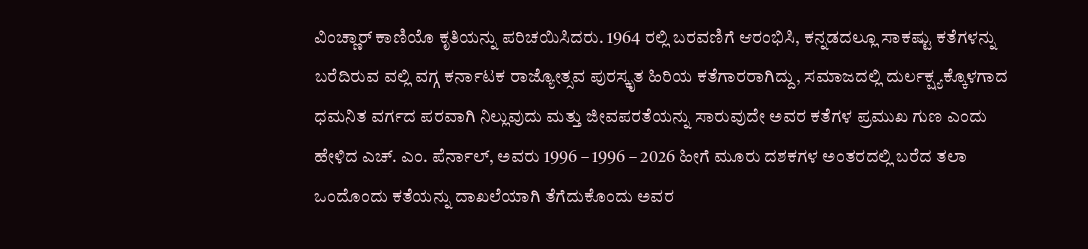ವಿಂಚ್ಣಾರ್ ಕಾಣಿಯೊ ಕೃತಿಯನ್ನು ಪರಿಚಯಿಸಿದರು. 1964 ರಲ್ಲಿ ಬರವಣಿಗೆ ಆರಂಭಿಸಿ, ಕನ್ನಡದಲ್ಲೂ ಸಾಕಷ್ಟು ಕತೆಗಳನ್ನು ಬರೆದಿರುವ ವಲ್ಲಿ ವಗ್ಗ ಕರ್ನಾಟಕ ರಾಜ್ಯೋತ್ಸವ ಪುರಸ್ಕೃತ ಹಿರಿಯ ಕತೆಗಾರರಾಗಿದ್ದು, ಸಮಾಜದಲ್ಲಿ ದುರ್ಲಕ್ಷ್ಯಕ್ಕೊಳಗಾದ ಧಮನಿತ ವರ್ಗದ ಪರವಾಗಿ ನಿಲ್ಲುವುದು ಮತ್ತು ಜೀವಪರತೆಯನ್ನು ಸಾರುವುದೇ ಅವರ ಕತೆಗಳ ಪ್ರಮುಖ ಗುಣ ಎಂದು ಹೇಳಿದ ಎಚ್. ಎಂ. ಪೆರ್ನಾಲ್, ಅವರು 1996 – 1996 – 2026 ಹೀಗೆ ಮೂರು ದಶಕಗಳ ಅಂತರದಲ್ಲಿ ಬರೆದ ತಲಾ ಒಂದೊಂದು ಕತೆಯನ್ನು ದಾಖಲೆಯಾಗಿ ತೆಗೆದುಕೊಂದು ಅವರ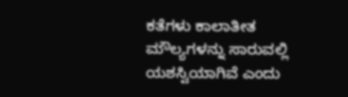ಕತೆಗಳು ಕಾಲಾತೀತ ಮೌಲ್ಯಗಳನ್ನು ಸಾರುವಲ್ಲಿ ಯಶಸ್ವಿಯಾಗಿವೆ ಎಂದು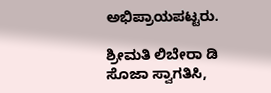ಅಭಿಪ್ರಾಯಪಟ್ಟರು.

ಶ್ರೀಮತಿ ಲಿಬೇರಾ ಡಿ ಸೊಜಾ ಸ್ವಾಗತಿಸಿ,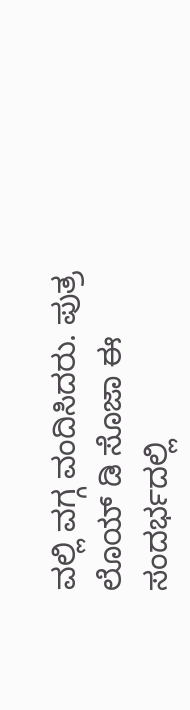ವಲ್ಲಿ ವಗ್ಗ ವಂದಿಸಿದರು. ಪುತ್ರ ಲೊಯ್ ಡಿ ಸೊಜಾ ಈ ಸಂದರ್ಭದಲ್ಲಿ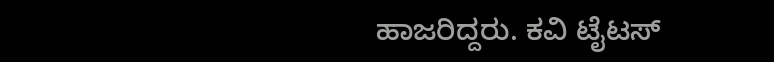ಹಾಜರಿದ್ದರು. ಕವಿ ಟೈಟಸ್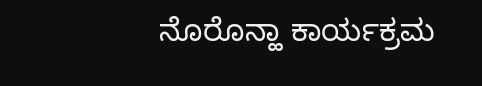ನೊರೊನ್ಹಾ ಕಾರ್ಯಕ್ರಮ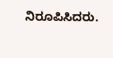ನಿರೂಪಿಸಿದರು.